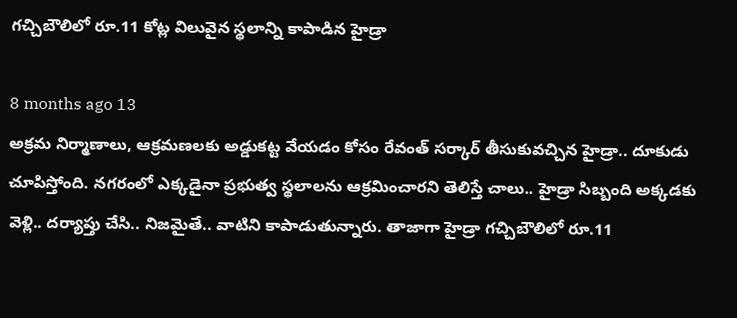గచ్చిబౌలిలో రూ.11 కోట్ల విలువైన స్థలాన్ని కాపాడిన హైడ్రా

8 months ago 13
అక్రమ నిర్మాణాలు, ఆక్రమణలకు అడ్డుకట్ట వేయడం కోసం రేవంత్ సర్కార్ తీసుకువచ్చిన హైడ్రా.. దూకుడు చూపిస్తోంది. నగరంలో ఎక్కడైనా ప్రభుత్వ స్థలాలను ఆక్రమించారని తెలిస్తే చాలు.. హైడ్రా సిబ్బంది అక్కడకు వెళ్లి.. దర్యాప్తు చేసి.. నిజమైతే.. వాటిని కాపాడుతున్నారు. తాజాగా హైడ్రా గచ్చిబౌలిలో రూ.11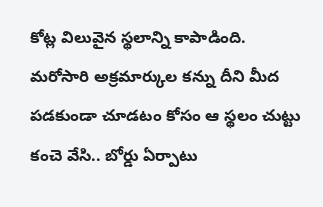కోట్ల విలువైన స్థలాన్ని కాపాడింది. మరోసారి అక్రమార్కుల కన్ను దీని మీద పడకుండా చూడటం కోసం ఆ స్థలం చుట్టు కంచె వేసి.. బోర్డు ఏర్పాటు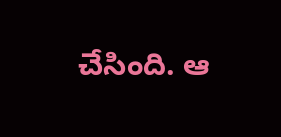చేసింది. ఆ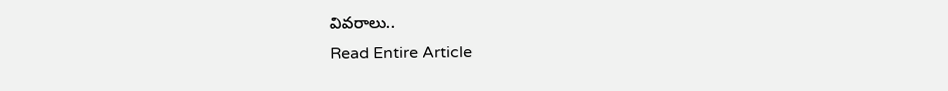వివరాలు..
Read Entire Article